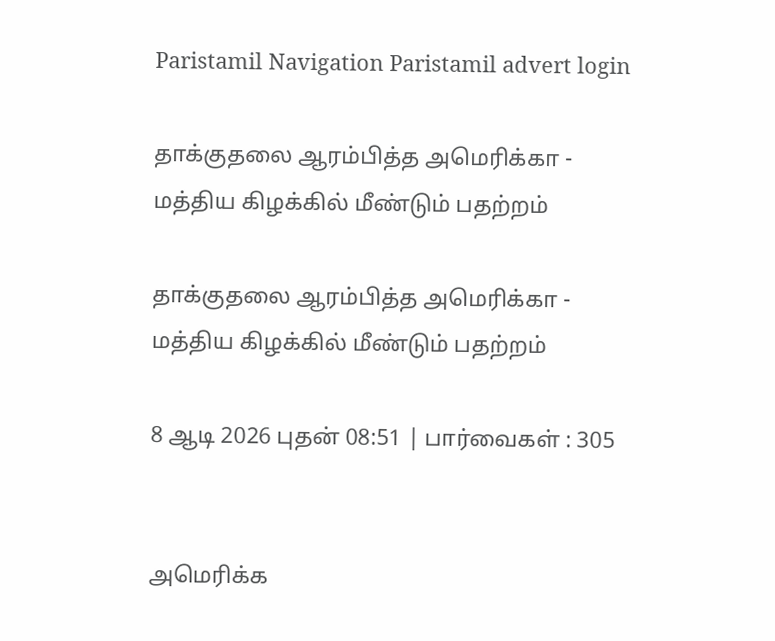Paristamil Navigation Paristamil advert login

தாக்குதலை ஆரம்பித்த அமெரிக்கா - மத்திய கிழக்கில் மீண்டும் பதற்றம்

தாக்குதலை ஆரம்பித்த அமெரிக்கா - மத்திய கிழக்கில் மீண்டும் பதற்றம்

8 ஆடி 2026 புதன் 08:51 | பார்வைகள் : 305


அமெரிக்க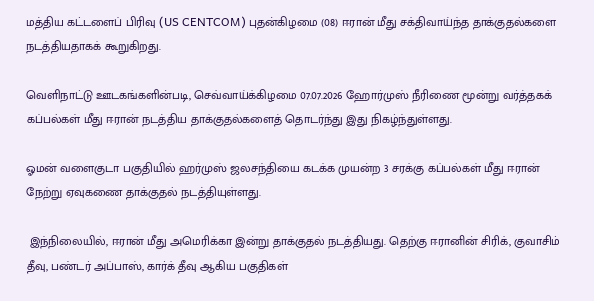மத்திய கட்டளைப் பிரிவு (US CENTCOM) புதன்கிழமை (08) ஈரான் மீது சக்திவாய்ந்த தாக்குதல்களை நடத்தியதாகக் கூறுகிறது.

வெளிநாட்டு ஊடகங்களின்படி, செவ்வாய்க்கிழமை 07.07.2026 ஹோர்முஸ் நீரிணை மூன்று வர்த்தகக் கப்பல்கள் மீது ஈரான் நடத்திய தாக்குதல்களைத் தொடர்ந்து இது நிகழ்ந்துள்ளது.

ஓமன் வளைகுடா பகுதியில் ஹர்முஸ் ஜலசந்தியை கடக்க முயன்ற 3 சரக்கு கப்பல்கள் மீது ஈரான் நேற்று ஏவுகணை தாக்குதல் நடத்தியுள்ளது.

 இந்நிலையில், ஈரான் மீது அமெரிக்கா இன்று தாக்குதல் நடத்தியது. தெற்கு ஈரானின் சிரிக், குவாசிம் தீவு, பண்டர் அப்பாஸ், கார்க் தீவு ஆகிய பகுதிகள்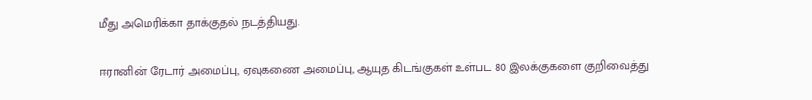மீது அமெரிக்கா தாக்குதல் நடத்தியது.

ஈரானின் ரேடார் அமைப்பு, ஏவுகணை அமைப்பு, ஆயுத கிடங்குகள் உள்பட 80 இலக்குகளை குறிவைத்து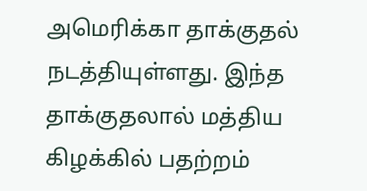அமெரிக்கா தாக்குதல் நடத்தியுள்ளது. இந்த தாக்குதலால் மத்திய கிழக்கில் பதற்றம்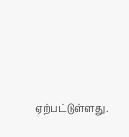ஏற்பட்டுள்ளது.